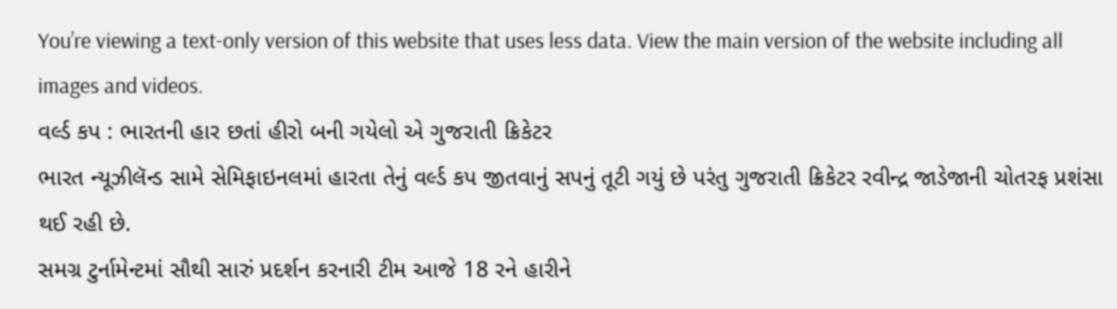You’re viewing a text-only version of this website that uses less data. View the main version of the website including all images and videos.
વર્લ્ડ કપ : ભારતની હાર છતાં હીરો બની ગયેલો એ ગુજરાતી ક્રિકેટર
ભારત ન્યૂઝીલૅન્ડ સામે સેમિફાઇનલમાં હારતા તેનું વર્લ્ડ કપ જીતવાનું સપનું તૂટી ગયું છે પરંતુ ગુજરાતી ક્રિકેટર રવીન્દ્ર જાડેજાની ચોતરફ પ્રશંસા થઈ રહી છે.
સમગ્ર ટુર્નામેન્ટમાં સૌથી સારું પ્રદર્શન કરનારી ટીમ આજે 18 રને હારીને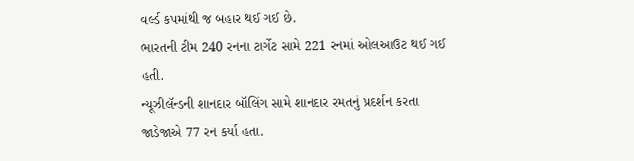વર્લ્ડ કપમાંથી જ બહાર થઈ ગઈ છે.
ભારતની ટીમ 240 રનના ટાર્ગેટ સામે 221 રનમાં ઓલઆઉટ થઈ ગઈ હતી.
ન્યૂઝીલૅન્ડની શાનદાર બૉલિંગ સામે શાનદાર રમતનું પ્રદર્શન કરતા જાડેજાએ 77 રન કર્યા હતા.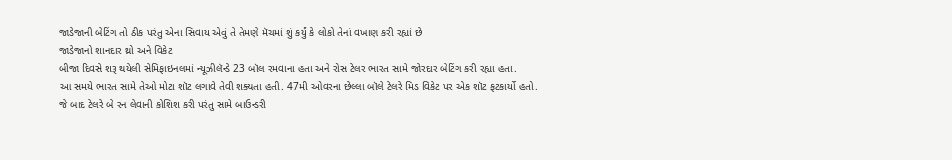જાડેજાની બેટિંગ તો ઠીક પરંતુ એના સિવાય એવું તે તેમણે મૅચમાં શું કર્યું કે લોકો તેનાં વખાણ કરી રહ્યાં છે
જાડેજાનો શાનદાર થ્રો અને વિકેટ
બીજા દિવસે શરૂ થયેલી સેમિફાઇનલમાં ન્યૂઝીલૅન્ડે 23 બૉલ રમવાના હતા અને રોસ ટેલર ભારત સામે જોરદાર બેટિંગ કરી રહ્યા હતા.
આ સમયે ભારત સામે તેઓ મોટા શૉટ લગાવે તેવી શક્યતા હતી. 47મી ઓવરના છેલ્લા બૉલે ટેલરે મિડ વિકેટ પર એક શૉટ ફટકાર્યો હતો.
જે બાદ ટેલરે બે રન લેવાની કોશિશ કરી પરંતુ સામે બાઉન્ડરી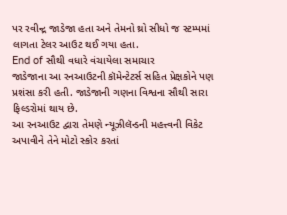પર રવીન્દ્ર જાડેજા હતા અને તેમનો થ્રો સીધો જ સ્ટમ્પમાં લાગતા ટેલર આઉટ થઈ ગયા હતા.
End of સૌથી વધારે વંચાયેલા સમાચાર
જાડેજાના આ રનઆઉટની કૉમેન્ટેટર્સ સહિત પ્રેક્ષકોને પણ પ્રશંસા કરી હતી. જાડેજાની ગણના વિશ્વના સૌથી સારા ફિલ્ડરોમાં થાય છે.
આ રનઆઉટ દ્વારા તેમણે ન્યૂઝીલૅન્ડની મહત્ત્વની વિકેટ અપાવીને તેને મોટો સ્કોર કરતાં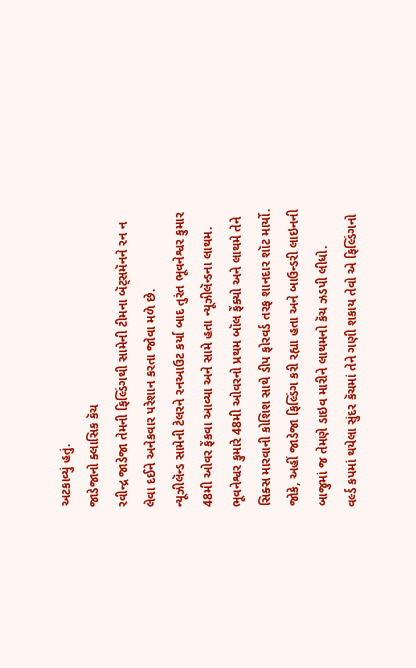અટકાવ્યું હતું.
જાડેજાનો ક્લાસિક કૅચ
રવીન્દ્ર જાડેજા તેમની ફિલ્ડિંગથી સામેની ટીમના બૅટ્સમૅનને રન ન લેવા દઈને અનેકવાર પરેશાન કરતા જોવા મળે છે.
ન્યૂઝીલૅન્ડ સામેની ટેલરને રનઆઉટ કર્યા બાદ તુરંત ભૂવનેશ્વર કુમાર 48મી ઓવર ફેંકવા આવ્યા અને સામે હતા ન્યૂઝીલૅન્ડના લાથમ.
ભૂવનેશ્વર કુમારે 48મી ઓવરનો પ્રથમ બૉલ ફેંક્યો અને લાથમે તેને સિક્સ મારવાની કોશિશ સાથે ડીપ ફોરવર્ડ તરફ શાનદાર શૉટ માર્યો.
જોકે, અહીં જાડેજા ફિલ્ડિંગ કરી રહ્યા હતા અને બાઉન્ડરી લાઇનની બાજુમાં જ તેમણે ડાઇવ મારીને લાથમનો કૅચ ઝડપી લીધો.
વર્લ્ડ કપમાં થયેલા સુંદર કૅચમાં તેને ગણી શકાય તેવો એ ફિલ્ડિંગનો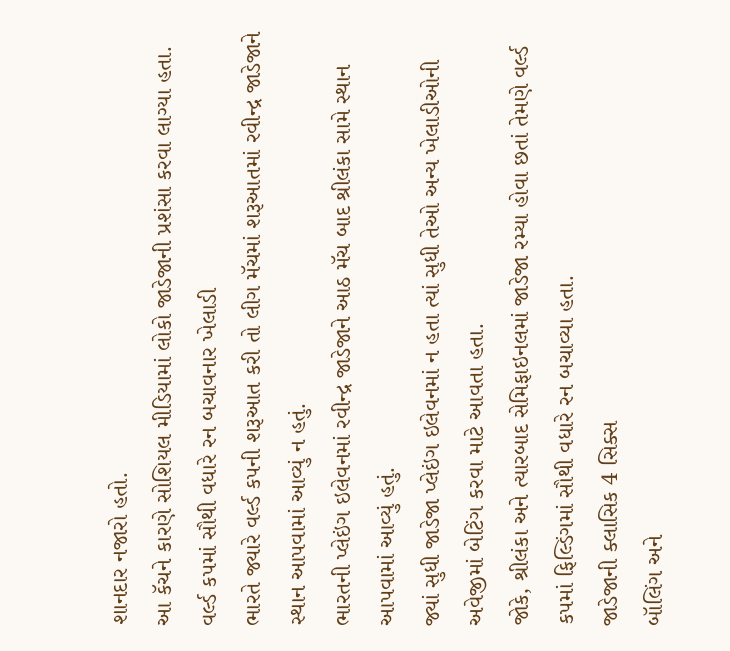શાનદાર નજારો હતો.
આ કૅચને કારણે સોશિયલ મીડિયામાં લોકો જાડેજાની પ્રશંસા કરવા લાગ્યા હતા.
વર્લ્ડ કપમાં સૌથી વધારે રન બચાવનાર ખેલાડી
ભારતે જ્યારે વર્લ્ડ કપની શરૂઆત કરી તો લીગ મૅચમાં શરૂઆતમાં રવીન્દ્ર જાડેજાને સ્થાન આપવામાં આવ્યું ન હતું.
ભારતની પ્લેઇંગ ઇલેવનમાં રવીન્દ્ર જાડેજાને આઠ મૅચ બાદ શ્રીલંકા સામે સ્થાન આપવામાં આવ્યું હતું.
જ્યાં સુધી જાડેજા પ્લેઇંગ ઇલેવનમાં ન હતા ત્યાં સુધી તેઓ અન્ય ખેલાડીઓની અવેજીમાં બેટિંગ કરવા માટે આવતા હતા.
જોકે, શ્રીલંકા અને ત્યારબાદ સેમિફાઇનલમાં જાડેજા રમ્યા હોવા છતાં તેમણે વર્લ્ડ કપમાં ફિલ્ડિંગમાં સૌથી વધારે રન બચાવ્યા હતા.
જાડેજાની ક્લાસિક 4 સિક્સ
બૉલિંગ અને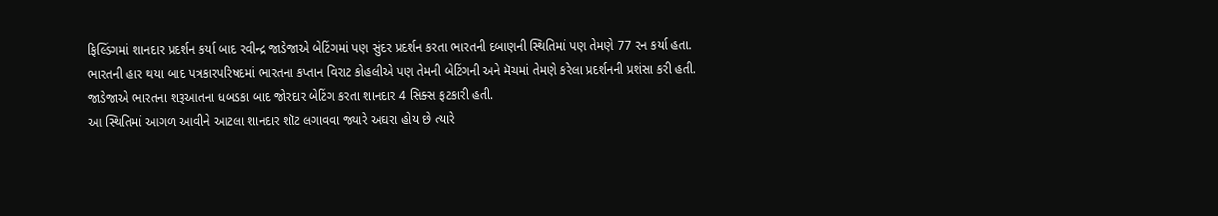ફિલ્ડિંગમાં શાનદાર પ્રદર્શન કર્યા બાદ રવીન્દ્ર જાડેજાએ બેટિંગમાં પણ સુંદર પ્રદર્શન કરતા ભારતની દબાણની સ્થિતિમાં પણ તેમણે 77 રન કર્યા હતા.
ભારતની હાર થયા બાદ પત્રકારપરિષદમાં ભારતના કપ્તાન વિરાટ કોહલીએ પણ તેમની બેટિંગની અને મૅચમાં તેમણે કરેલા પ્રદર્શનની પ્રશંસા કરી હતી.
જાડેજાએ ભારતના શરૂઆતના ધબડકા બાદ જોરદાર બેટિંગ કરતા શાનદાર 4 સિક્સ ફટકારી હતી.
આ સ્થિતિમાં આગળ આવીને આટલા શાનદાર શૉટ લગાવવા જ્યારે અઘરા હોય છે ત્યારે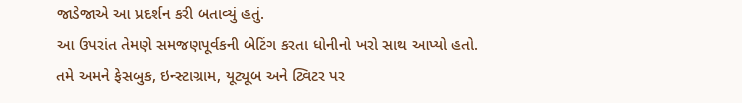જાડેજાએ આ પ્રદર્શન કરી બતાવ્યું હતું.
આ ઉપરાંત તેમણે સમજણપૂર્વકની બેટિંગ કરતા ધોનીનો ખરો સાથ આપ્યો હતો.
તમે અમને ફેસબુક, ઇન્સ્ટાગ્રામ, યૂટ્યૂબ અને ટ્વિટર પર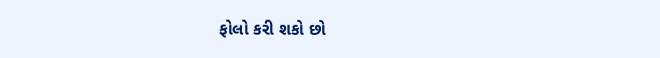ફોલો કરી શકો છો